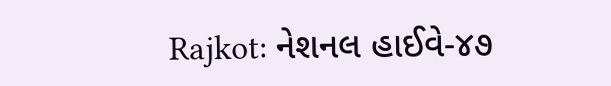Rajkot: નેશનલ હાઈવે-૪૭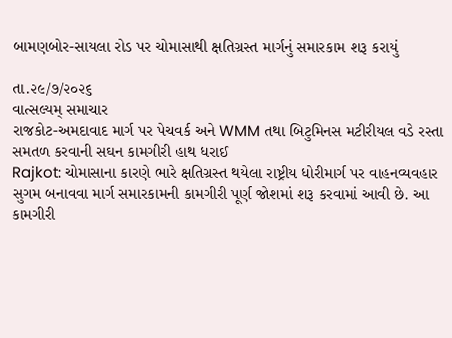બામણબોર-સાયલા રોડ પર ચોમાસાથી ક્ષતિગ્રસ્ત માર્ગનું સમારકામ શરૂ કરાયું

તા.૨૯/૭/૨૦૨૬
વાત્સલ્યમ્ સમાચાર
રાજકોટ-અમદાવાદ માર્ગ પર પેચવર્ક અને WMM તથા બિટુમિનસ મટીરીયલ વડે રસ્તા સમતળ કરવાની સઘન કામગીરી હાથ ધરાઈ
Rajkot: ચોમાસાના કારણે ભારે ક્ષતિગ્રસ્ત થયેલા રાષ્ટ્રીય ધોરીમાર્ગ પર વાહનવ્યવહાર સુગમ બનાવવા માર્ગ સમારકામની કામગીરી પૂર્ણ જોશમાં શરૂ કરવામાં આવી છે. આ કામગીરી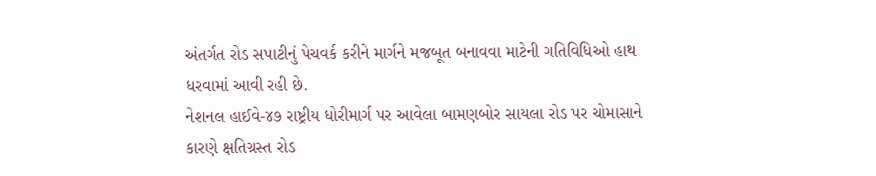અંતર્ગત રોડ સપાટીનું પેચવર્ક કરીને માર્ગને મજબૂત બનાવવા માટેની ગતિવિધિઓ હાથ ધરવામાં આવી રહી છે.
નેશનલ હાઈવે-૪૭ રાષ્ટ્રીય ધોરીમાર્ગ પર આવેલા બામણબોર સાયલા રોડ પર ચોમાસાને કારણે ક્ષતિગ્રસ્ત રોડ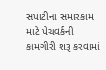સપાટીના સમારકામ માટે પેચવર્કની કામગીરી શરૂ કરવામાં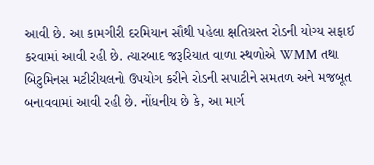આવી છે. આ કામગીરી દરમિયાન સૌથી પહેલા ક્ષતિગ્રસ્ત રોડની યોગ્ય સફાઈ કરવામાં આવી રહી છે. ત્યારબાદ જરૂરિયાત વાળા સ્થળોએ WMM તથા બિટુમિનસ મટીરીયલનો ઉપયોગ કરીને રોડની સપાટીને સમતળ અને મજબૂત બનાવવામાં આવી રહી છે. નોંધનીય છે કે, આ માર્ગ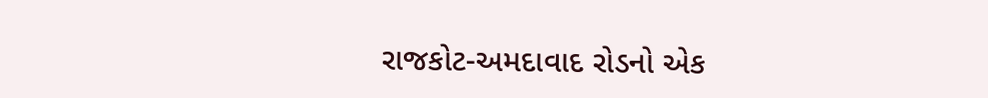રાજકોટ-અમદાવાદ રોડનો એક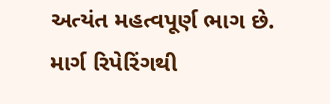અત્યંત મહત્વપૂર્ણ ભાગ છે. માર્ગ રિપેરિંગથી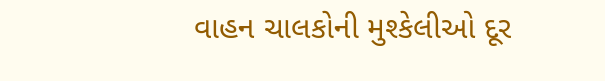વાહન ચાલકોની મુશ્કેલીઓ દૂર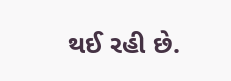થઈ રહી છે.